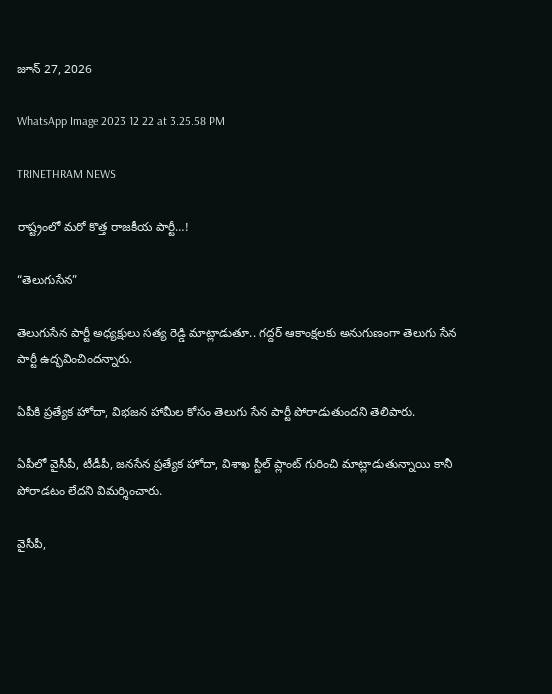జూన్ 27, 2026

WhatsApp Image 2023 12 22 at 3.25.58 PM

TRINETHRAM NEWS

రాష్ట్రంలో మరో కొత్త రాజకీయ పార్టీ…!

“తెలుగుసేన”

తెలుగుసేన పార్టీ అధ్యక్షులు సత్య రెడ్డి మాట్లాడుతూ.. గద్దర్ ఆకాంక్షలకు అనుగుణంగా తెలుగు సేన పార్టీ ఉద్భవించిందన్నారు.

ఏపీకి ప్రత్యేక హోదా, విభజన హామీల కోసం తెలుగు సేన పార్టీ పోరాడుతుందని తెలిపారు.

ఏపీలో వైసీపీ, టీడీపీ, జనసేన ప్రత్యేక హోదా, విశాఖ స్టీల్ ప్లాంట్ గురించి మాట్లాడుతున్నాయి కానీ పోరాడటం లేదని విమర్శించారు.

వైసీపీ,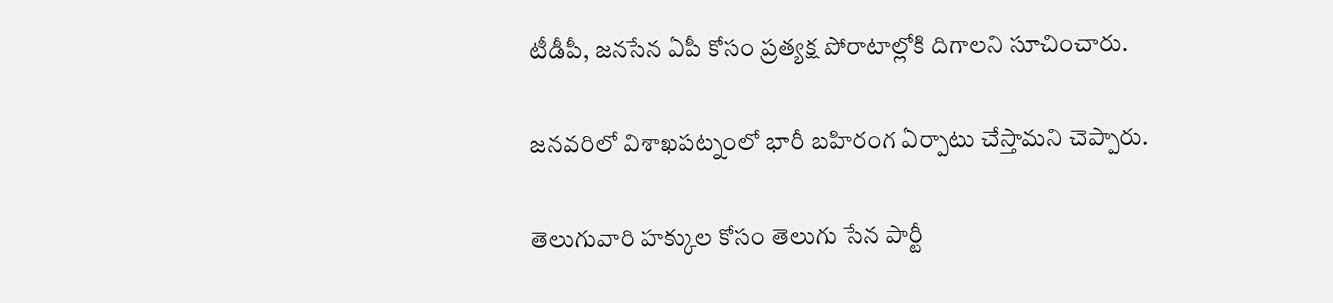టీడీపీ, జనసేన ఏపీ కోసం ప్రత్యక్ష పోరాటాల్లోకి దిగాలని సూచించారు.

జనవరిలో విశాఖపట్నంలో భారీ బహిరంగ ఏర్పాటు చేస్తామని చెప్పారు.

తెలుగువారి హక్కుల కోసం తెలుగు సేన పార్టీ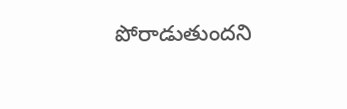పోరాడుతుందని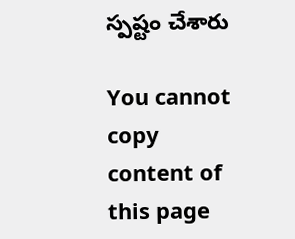స్పష్టం చేశారు

You cannot copy content of this page